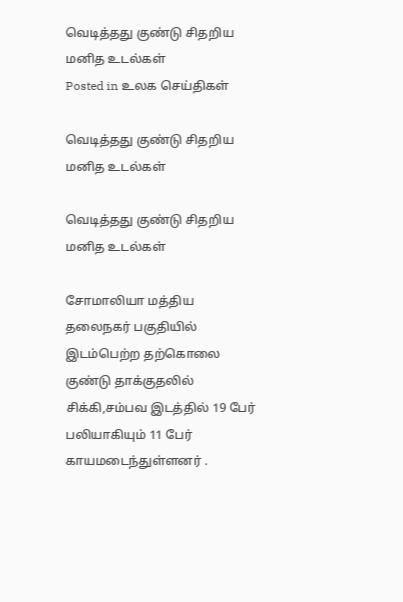வெடித்தது குண்டு சிதறிய மனித உடல்கள்
Posted in உலக செய்திகள்

வெடித்தது குண்டு சிதறிய மனித உடல்கள்

வெடித்தது குண்டு சிதறிய மனித உடல்கள்

சோமாலியா மத்திய தலைநகர் பகுதியில் இடம்பெற்ற தற்கொலை குண்டு தாக்குதலில் சிக்கி,சம்பவ இடத்தில் 19 பேர் பலியாகியும் 11 பேர் காயமடைந்துள்ளனர் .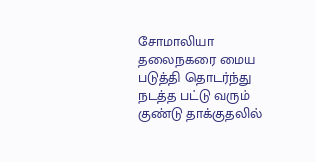சோமாலியா தலைநகரை மைய படுத்தி தொடர்ந்து நடத்த பட்டு வரும் குண்டு தாக்குதலில்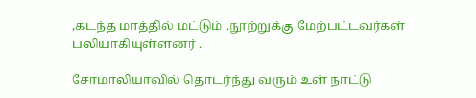,கடந்த மாத்தில் மட்டும் .நூற்றுக்கு மேற்பட்டவர்கள் பலியாகியுள்ளனர் .

சோமாலியாவில் தொடர்ந்து வரும் உள் நாட்டு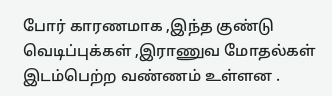போர் காரணமாக ,இந்த குண்டு வெடிப்புக்கள் ,இராணுவ மோதல்கள் இடம்பெற்ற வண்ணம் உள்ளன .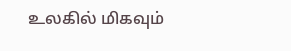உலகில் மிகவும்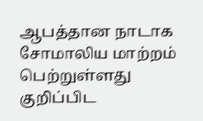ஆபத்தான நாடாக சோமாலிய மாற்றம் பெற்றுள்ளது குறிப்பிட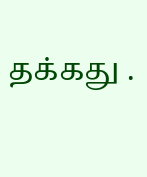தக்கது .